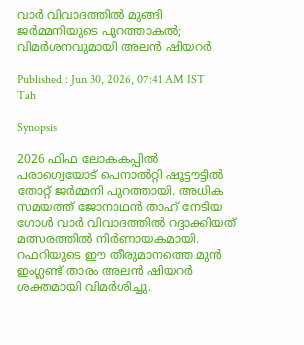വാര്‍ വിവാദത്തില്‍ മുങ്ങി ജര്‍മ്മനിയുടെ പുറത്താകല്‍; വിമര്‍ശനവുമായി അലന്‍ ഷിയറര്‍

Published : Jun 30, 2026, 07:41 AM IST
Tah

Synopsis

2026 ഫിഫ ലോകകപ്പിൽ പരാഗ്വെയോട് പെനാൽറ്റി ഷൂട്ടൗട്ടിൽ തോറ്റ് ജർമ്മനി പുറത്തായി. അധിക സമയത്ത് ജോനാഥൻ താഹ് നേടിയ ഗോൾ വാർ വിവാദത്തിൽ റദ്ദാക്കിയത് മത്സരത്തിൽ നിർണായകമായി. റഫറിയുടെ ഈ തീരുമാനത്തെ മുൻ ഇംഗ്ലണ്ട് താരം അലൻ ഷിയറർ ശക്തമായി വിമർശിച്ചു.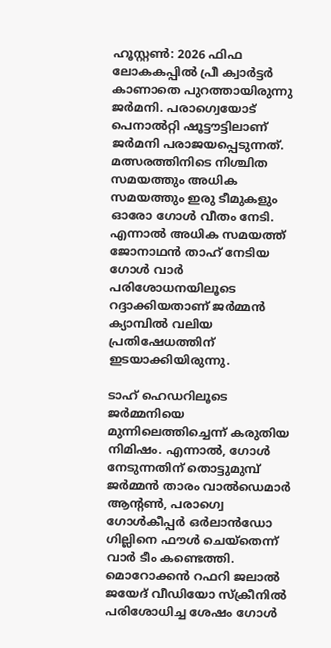ഹൂസ്റ്റണ്‍: 2026 ഫിഫ ലോകകപ്പില്‍ പ്രീ ക്വാര്‍ട്ടര്‍ കാണാതെ പുറത്തായിരുന്നു ജര്‍മനി. പരാഗ്വെയോട് പെനാല്‍റ്റി ഷൂട്ടൗട്ടിലാണ് ജര്‍മനി പരാജയപ്പെടുന്നത്. മത്സരത്തിനിടെ നിശ്ചിത സമയത്തും അധിക സമയത്തും ഇരു ടീമുകളും ഓരോ ഗോള്‍ വീതം നേടി. എന്നാല്‍ അധിക സമയത്ത് ജോനാഥന്‍ താഹ് നേടിയ ഗോള്‍ വാര്‍ പരിശോധനയിലൂടെ റദ്ദാക്കിയതാണ് ജര്‍മ്മന്‍ ക്യാമ്പില്‍ വലിയ പ്രതിഷേധത്തിന് ഇടയാക്കിയിരുന്നു.

ടാഹ് ഹെഡറിലൂടെ ജര്‍മ്മനിയെ മുന്നിലെത്തിച്ചെന്ന് കരുതിയ നിമിഷം. എന്നാല്‍, ഗോള്‍ നേടുന്നതിന് തൊട്ടുമുമ്പ് ജര്‍മ്മന്‍ താരം വാല്‍ഡെമാര്‍ ആന്റണ്‍, പരാഗ്വെ ഗോള്‍കീപ്പര്‍ ഒര്‍ലാന്‍ഡോ ഗില്ലിനെ ഫൗള്‍ ചെയ്‌തെന്ന് വാര്‍ ടീം കണ്ടെത്തി. മൊറോക്കന്‍ റഫറി ജലാല്‍ ജയേദ് വീഡിയോ സ്‌ക്രീനില്‍ പരിശോധിച്ച ശേഷം ഗോള്‍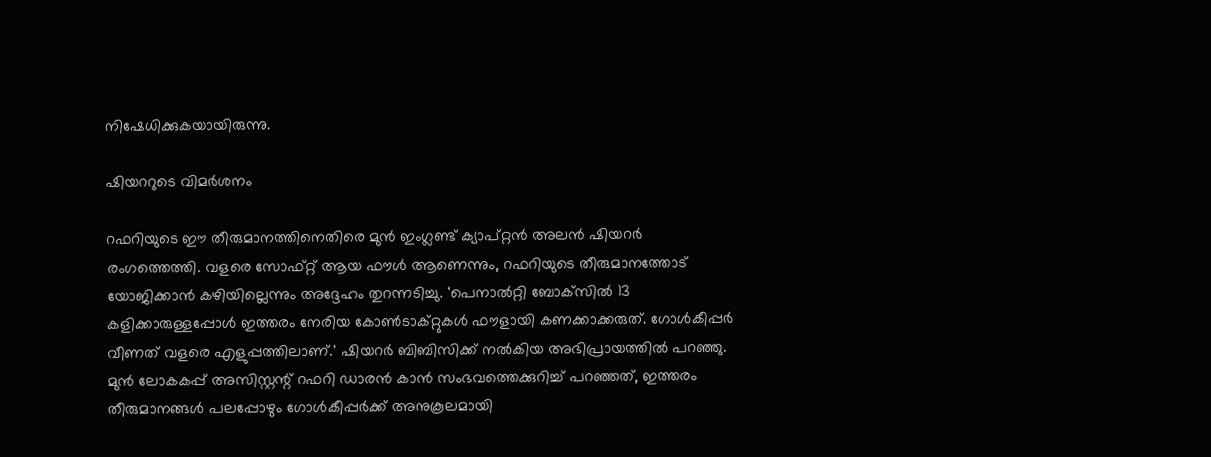നിഷേധിക്കുകയായിരുന്നു.

ഷിയററുടെ വിമര്‍ശനം

റഫറിയുടെ ഈ തീരുമാനത്തിനെതിരെ മുന്‍ ഇംഗ്ലണ്ട് ക്യാപ്റ്റന്‍ അലന്‍ ഷിയറര്‍ രംഗത്തെത്തി. വളരെ സോഫ്റ്റ് ആയ ഫൗള്‍ ആണെന്നും, റഫറിയുടെ തീരുമാനത്തോട് യോജിക്കാന്‍ കഴിയില്ലെന്നും അദ്ദേഹം തുറന്നടിച്ചു. 'പെനാല്‍റ്റി ബോക്‌സില്‍ 13 കളിക്കാരുള്ളപ്പോള്‍ ഇത്തരം നേരിയ കോണ്‍ടാക്റ്റുകള്‍ ഫൗളായി കണക്കാക്കരുത്. ഗോള്‍കീപ്പര്‍ വീണത് വളരെ എളുപ്പത്തിലാണ്.' ഷിയറര്‍ ബിബിസിക്ക് നല്‍കിയ അഭിപ്രായത്തില്‍ പറഞ്ഞു. മുന്‍ ലോകകപ്പ് അസിസ്റ്റന്റ് റഫറി ഡാരന്‍ കാന്‍ സംഭവത്തെക്കുറിച്ച് പറഞ്ഞത്, ഇത്തരം തീരുമാനങ്ങള്‍ പലപ്പോഴും ഗോള്‍കീപ്പര്‍ക്ക് അനുകൂലമായി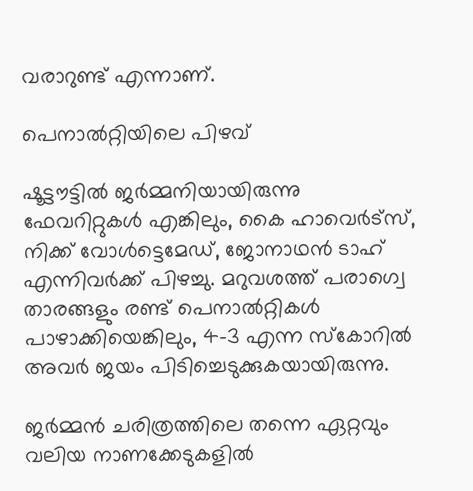വരാറുണ്ട് എന്നാണ്.

പെനാല്‍റ്റിയിലെ പിഴവ്

ഷൂട്ടൗട്ടില്‍ ജര്‍മ്മനിയായിരുന്നു ഫേവറിറ്റുകള്‍ എങ്കിലും, കൈ ഹാവെര്‍ട്സ്, നിക്ക് വോള്‍ട്ടെമേഡ്, ജോനാഥന്‍ ടാഹ് എന്നിവര്‍ക്ക് പിഴച്ചു. മറുവശത്ത് പരാഗ്വെ താരങ്ങളും രണ്ട് പെനാല്‍റ്റികള്‍ പാഴാക്കിയെങ്കിലും, 4-3 എന്ന സ്‌കോറില്‍ അവര്‍ ജയം പിടിച്ചെടുക്കുകയായിരുന്നു.

ജര്‍മ്മന്‍ ചരിത്രത്തിലെ തന്നെ ഏറ്റവും വലിയ നാണക്കേടുകളില്‍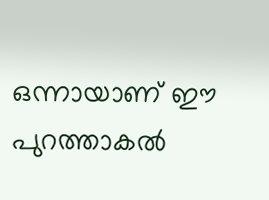ഒന്നായാണ് ഈ പുറത്താകല്‍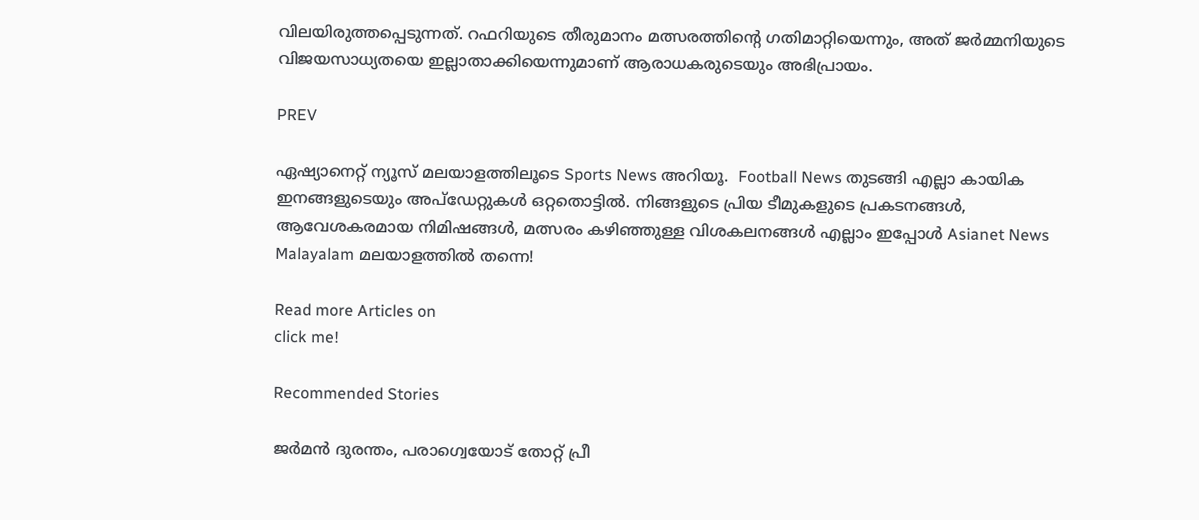വിലയിരുത്തപ്പെടുന്നത്. റഫറിയുടെ തീരുമാനം മത്സരത്തിന്റെ ഗതിമാറ്റിയെന്നും, അത് ജര്‍മ്മനിയുടെ വിജയസാധ്യതയെ ഇല്ലാതാക്കിയെന്നുമാണ് ആരാധകരുടെയും അഭിപ്രായം.

PREV

ഏഷ്യാനെറ്റ് ന്യൂസ് മലയാളത്തിലൂടെ Sports News അറിയൂ.  Football News തുടങ്ങി എല്ലാ കായിക ഇനങ്ങളുടെയും അപ്‌ഡേറ്റുകൾ ഒറ്റതൊട്ടിൽ. നിങ്ങളുടെ പ്രിയ ടീമുകളുടെ പ്രകടനങ്ങൾ, ആവേശകരമായ നിമിഷങ്ങൾ, മത്സരം കഴിഞ്ഞുള്ള വിശകലനങ്ങൾ എല്ലാം ഇപ്പോൾ Asianet News Malayalam മലയാളത്തിൽ തന്നെ!

Read more Articles on
click me!

Recommended Stories

ജര്‍മന്‍ ദുരന്തം, പരാഗ്വെയോട് തോറ്റ് പ്രീ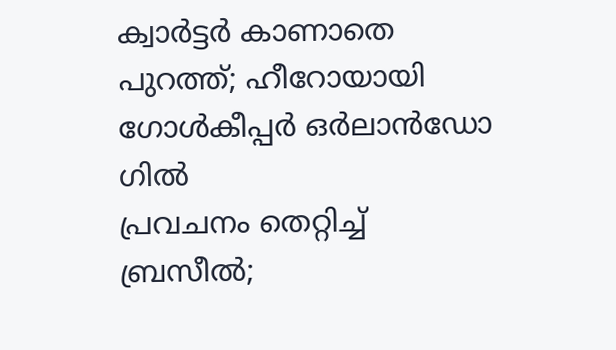ക്വാര്‍ട്ടര്‍ കാണാതെ പുറത്ത്; ഹീറോയായി ഗോള്‍കീപ്പര്‍ ഒര്‍ലാന്‍ഡോ ഗില്‍
പ്രവചനം തെറ്റിച്ച് ബ്രസീല്‍;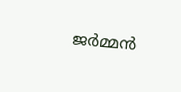ജര്‍മ്മന്‍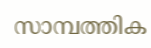സാമ്പത്തിക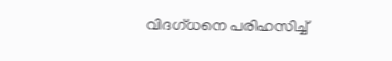വിദഗ്ധനെ പരിഹസിച്ച്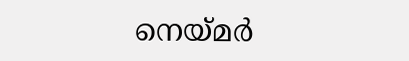നെയ്മര്‍